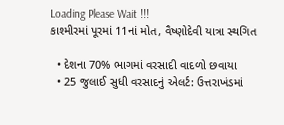Loading Please Wait !!!
કાશ્મીરમાં પૂરમાં 11નાં મોત, વૈષ્ણોદેવી યાત્રા સ્થગિત

  • દેશના 70% ભાગમાં વરસાદી વાદળો છવાયા
  • 25 જુલાઈ સુધી વરસાદનું એલર્ટ: ઉત્તરાખંડમાં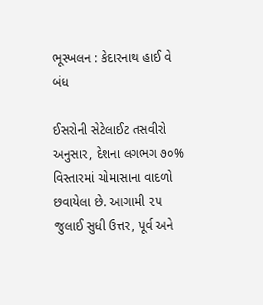ભૂસ્ખલન : કેદારનાથ હાઈ વે બંધ

ઈસરોની સેટેલાઈટ તસવીરો અનુસાર, દેશના લગભગ ૭૦% વિસ્તારમાં ચોમાસાના વાદળો છવાયેલા છે. આગામી ૨૫ જુલાઈ સુધી ઉત્તર, પૂર્વ અને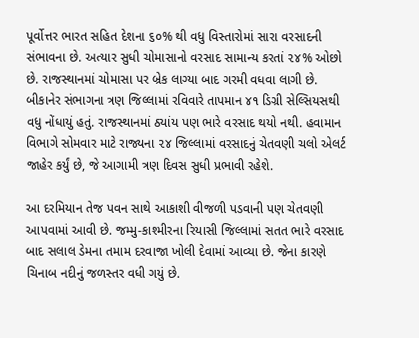પૂર્વોત્તર ભારત સહિત દેશના ૬૦% થી વધુ વિસ્તારોમાં સારા વરસાદની સંભાવના છે. અત્યાર સુધી ચોમાસાનો વરસાદ સામાન્ય કરતાં ૨૪% ઓછો છે. રાજસ્થાનમાં ચોમાસા પર બ્રેક લાગ્યા બાદ ગરમી વધવા લાગી છે. બીકાનેર સંભાગના ત્રણ જિલ્લામાં રવિવારે તાપમાન ૪૧ ડિગ્રી સેલ્સિયસથી વધુ નોંધાયું હતું. રાજસ્થાનમાં ઠ્યાંય પણ ભારે વરસાદ થયો નથી. હવામાન વિભાગે સોમવાર માટે રાજ્યના ૨૪ જિલ્લામાં વરસાદનું ચેતવણી ચલો એલર્ટ જાહેર કર્યું છે, જે આગામી ત્રણ દિવસ સુધી પ્રભાવી રહેશે.

આ દરમિયાન તેજ પવન સાથે આકાશી વીજળી પડવાની પણ ચેતવણી આપવામાં આવી છે. જમ્મુ-કાશ્મીરના રિયાસી જિલ્લામાં સતત ભારે વરસાદ બાદ સલાલ ડેમના તમામ દરવાજા ખોલી દેવામાં આવ્યા છે. જેના કારણે ચિનાબ નદીનું જળસ્તર વધી ગયું છે.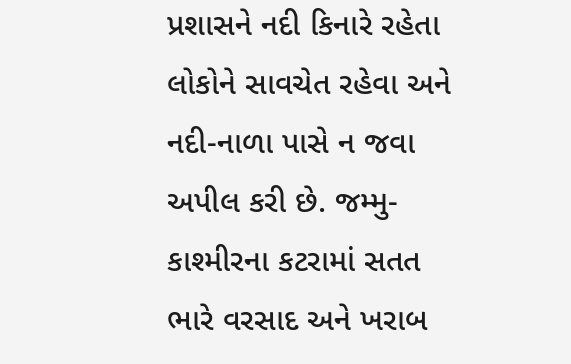પ્રશાસને નદી કિનારે રહેતા લોકોને સાવચેત રહેવા અને નદી-નાળા પાસે ન જવા અપીલ કરી છે. જમ્મુ-કાશ્મીરના કટરામાં સતત ભારે વરસાદ અને ખરાબ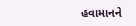હવામાનને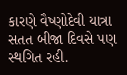કારણે વૈષ્ણોદેવી યાત્રા સતત બીજા દિવસે પણ સ્થગિત રહી.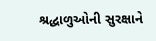શ્રદ્ધાળુઓની સુરક્ષાને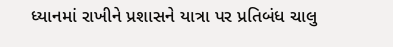ધ્યાનમાં રાખીને પ્રશાસને યાત્રા પર પ્રતિબંધ ચાલુ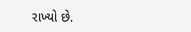રાખ્યો છે.